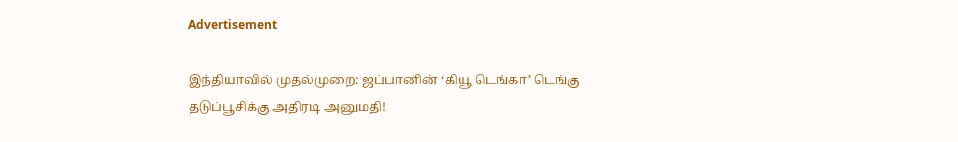Advertisement

இந்தியாவில் முதல்முறை: ஜப்பானின் ‘கியூ டெங்கா’ டெங்கு தடுப்பூசிக்கு அதிரடி அனுமதி!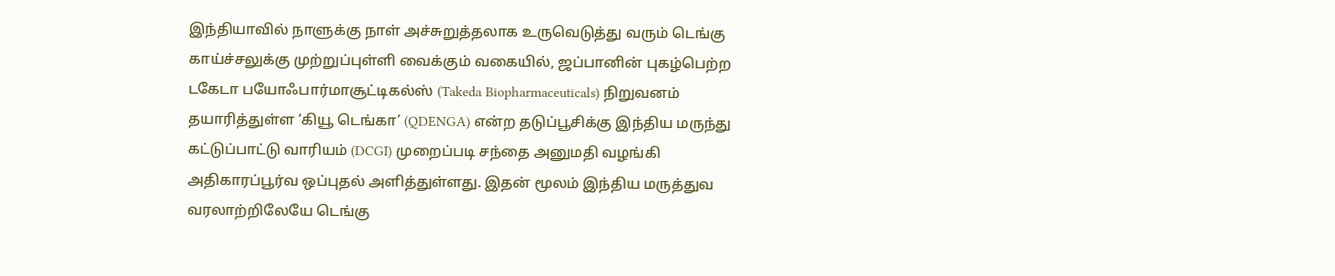இந்தியாவில் நாளுக்கு நாள் அச்சுறுத்தலாக உருவெடுத்து வரும் டெங்கு காய்ச்சலுக்கு முற்றுப்புள்ளி வைக்கும் வகையில், ஜப்பானின் புகழ்பெற்ற டகேடா பயோஃபார்மாசூட்டிகல்ஸ் (Takeda Biopharmaceuticals) நிறுவனம் தயாரித்துள்ள ‘கியூ டெங்கா’ (QDENGA) என்ற தடுப்பூசிக்கு இந்திய மருந்து கட்டுப்பாட்டு வாரியம் (DCGI) முறைப்படி சந்தை அனுமதி வழங்கி அதிகாரப்பூர்வ ஒப்புதல் அளித்துள்ளது. இதன் மூலம் இந்திய மருத்துவ வரலாற்றிலேயே டெங்கு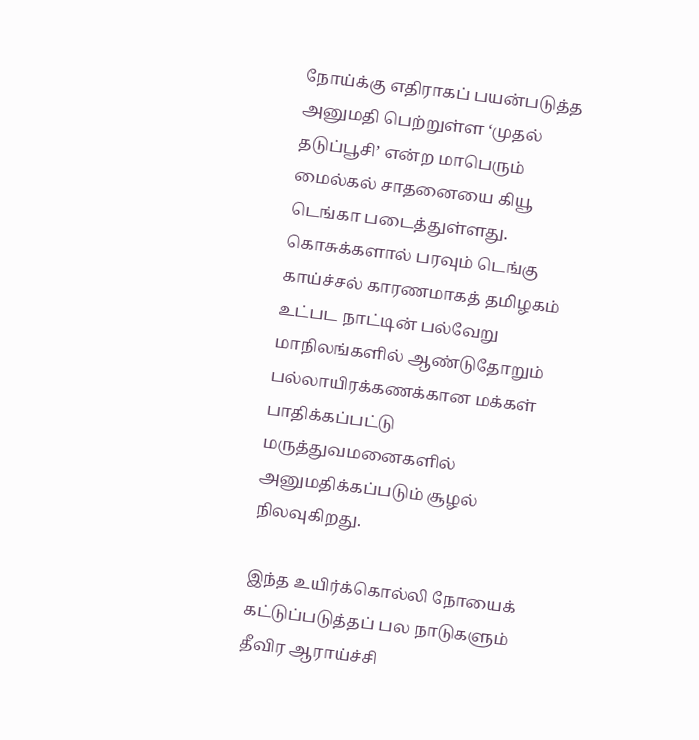நோய்க்கு எதிராகப் பயன்படுத்த அனுமதி பெற்றுள்ள ‘முதல் தடுப்பூசி’ என்ற மாபெரும் மைல்கல் சாதனையை கியூ டெங்கா படைத்துள்ளது. கொசுக்களால் பரவும் டெங்கு காய்ச்சல் காரணமாகத் தமிழகம் உட்பட நாட்டின் பல்வேறு மாநிலங்களில் ஆண்டுதோறும் பல்லாயிரக்கணக்கான மக்கள் பாதிக்கப்பட்டு மருத்துவமனைகளில் அனுமதிக்கப்படும் சூழல் நிலவுகிறது.

இந்த உயிர்க்கொல்லி நோயைக் கட்டுப்படுத்தப் பல நாடுகளும் தீவிர ஆராய்ச்சி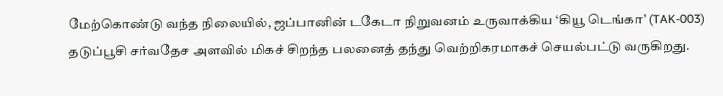மேற்கொண்டு வந்த நிலையில், ஜப்பானின் டகேடா நிறுவனம் உருவாக்கிய ‘கியூ டெங்கா’ (TAK-003) தடுப்பூசி சர்வதேச அளவில் மிகச் சிறந்த பலனைத் தந்து வெற்றிகரமாகச் செயல்பட்டு வருகிறது.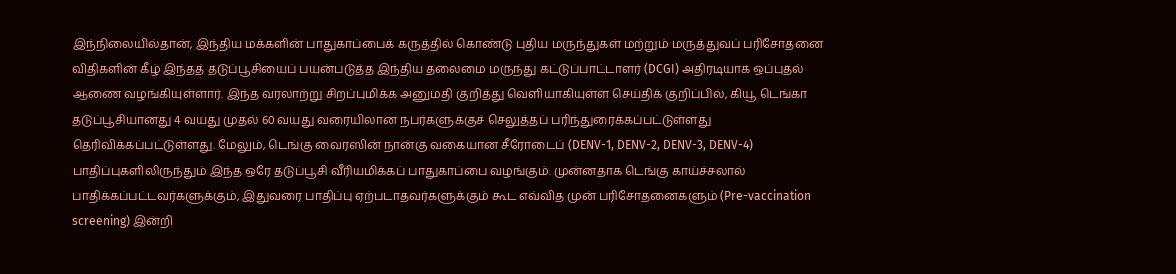இந்நிலையில்தான், இந்திய மக்களின் பாதுகாப்பைக் கருத்தில் கொண்டு புதிய மருந்துகள் மற்றும் மருத்துவப் பரிசோதனை விதிகளின் கீழ் இந்தத் தடுப்பூசியைப் பயன்படுத்த இந்திய தலைமை மருந்து கட்டுப்பாட்டாளர் (DCGI) அதிரடியாக ஒப்புதல் ஆணை வழங்கியுள்ளார். இந்த வரலாற்று சிறப்புமிக்க அனுமதி குறித்து வெளியாகியுள்ள செய்திக் குறிப்பில், கியூ டெங்கா தடுப்பூசியானது 4 வயது முதல் 60 வயது வரையிலான நபர்களுக்குச் செலுத்தப் பரிந்துரைக்கப்பட்டுள்ளது தெரிவிக்கப்பட்டுள்ளது. மேலும், டெங்கு வைரஸின் நான்கு வகையான சீரோடைப் (DENV-1, DENV-2, DENV-3, DENV-4) பாதிப்புகளிலிருந்தும் இந்த ஒரே தடுப்பூசி வீரியமிக்கப் பாதுகாப்பை வழங்கும். முன்னதாக டெங்கு காய்ச்சலால் பாதிக்கப்பட்டவர்களுக்கும், இதுவரை பாதிப்பு ஏற்படாதவர்களுக்கும் கூட எவ்வித முன் பரிசோதனைகளும் (Pre-vaccination screening) இன்றி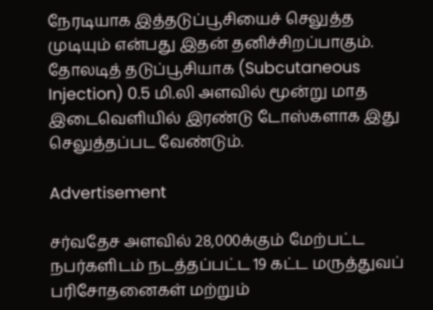நேரடியாக இத்தடுப்பூசியைச் செலுத்த முடியும் என்பது இதன் தனிச்சிறப்பாகும். தோலடித் தடுப்பூசியாக (Subcutaneous Injection) 0.5 மி.லி அளவில் மூன்று மாத இடைவெளியில் இரண்டு டோஸ்களாக இது செலுத்தப்பட வேண்டும்.

Advertisement

சர்வதேச அளவில் 28,000க்கும் மேற்பட்ட நபர்களிடம் நடத்தப்பட்ட 19 கட்ட மருத்துவப் பரிசோதனைகள் மற்றும்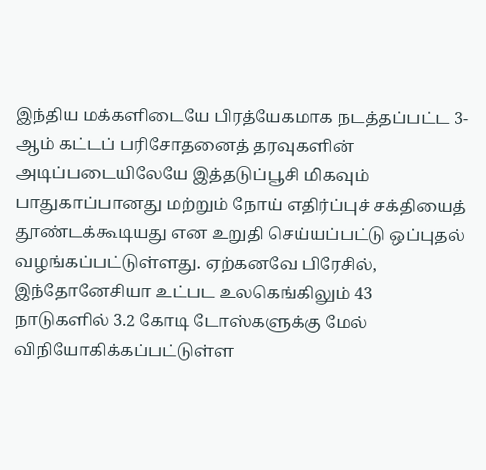இந்திய மக்களிடையே பிரத்யேகமாக நடத்தப்பட்ட 3-ஆம் கட்டப் பரிசோதனைத் தரவுகளின் அடிப்படையிலேயே இத்தடுப்பூசி மிகவும் பாதுகாப்பானது மற்றும் நோய் எதிர்ப்புச் சக்தியைத் தூண்டக்கூடியது என உறுதி செய்யப்பட்டு ஒப்புதல் வழங்கப்பட்டுள்ளது. ஏற்கனவே பிரேசில், இந்தோனேசியா உட்பட உலகெங்கிலும் 43 நாடுகளில் 3.2 கோடி டோஸ்களுக்கு மேல் விநியோகிக்கப்பட்டுள்ள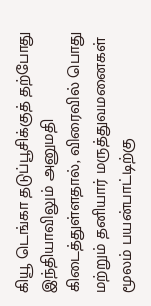கியூ டெங்கா தடுப்பூசிக்குத் தற்போது இந்தியாவிலும் அனுமதி கிடைத்துள்ளதால், விரைவில் பொது மற்றும் தனியார் மருத்துவமனைகள் மூலம் பயன்பாட்டிற்கு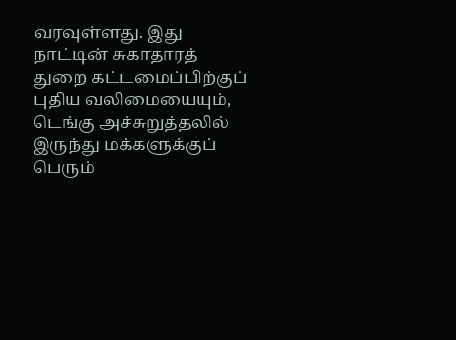வரவுள்ளது. இது நாட்டின் சுகாதாரத் துறை கட்டமைப்பிற்குப் புதிய வலிமையையும், டெங்கு அச்சுறுத்தலில் இருந்து மக்களுக்குப் பெரும்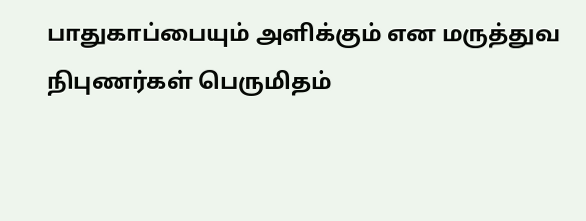பாதுகாப்பையும் அளிக்கும் என மருத்துவ நிபுணர்கள் பெருமிதம்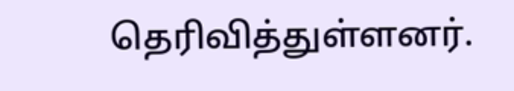தெரிவித்துள்ளனர்.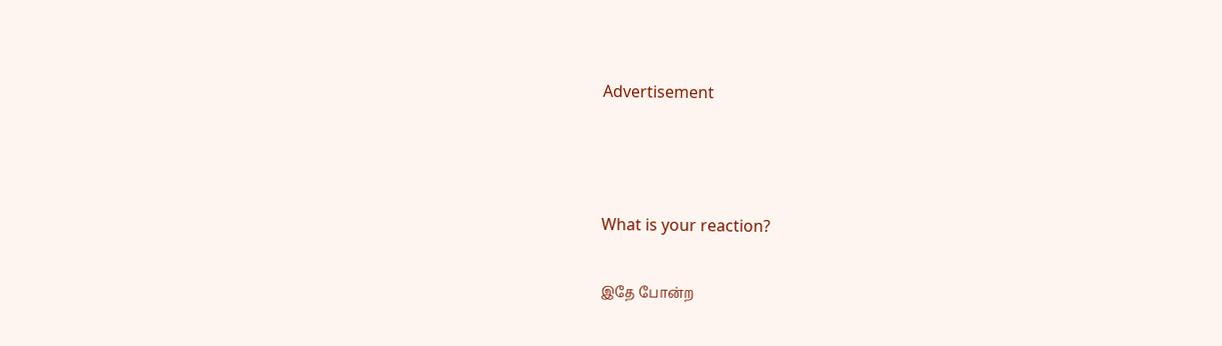Advertisement



What is your reaction?

இதே போன்ற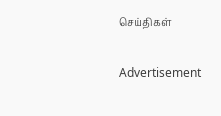செய்திகள்

Advertisement